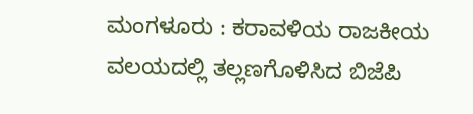ಮಂಗಳೂರು : ಕರಾವಳಿಯ ರಾಜಕೀಯ ವಲಯದಲ್ಲಿ ತಲ್ಲಣಗೊಳಿಸಿದ ಬಿಜೆಪಿ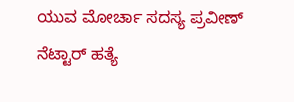ಯುವ ಮೋರ್ಚಾ ಸದಸ್ಯ ಪ್ರವೀಣ್ ನೆಟ್ಟಾರ್ ಹತ್ಯೆ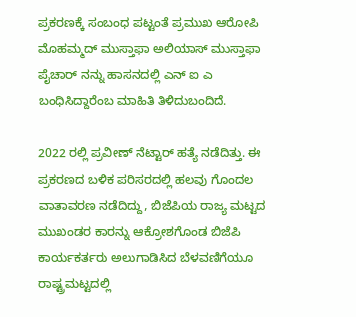ಪ್ರಕರಣಕ್ಕೆ ಸಂಬಂಧ ಪಟ್ಟಂತೆ ಪ್ರಮುಖ ಆರೋಪಿ ಮೊಹಮ್ಮದ್ ಮುಸ್ತಾಫಾ ಅಲಿಯಾಸ್ ಮುಸ್ತಾಫಾ ಪೈಚಾರ್ ನನ್ನು ಹಾಸನದಲ್ಲಿ ಎನ್ ಐ ಎ ಬಂಧಿಸಿದ್ದಾರೆಂಬ ಮಾಹಿತಿ ತಿಳಿದುಬಂದಿದೆ.

2022 ರಲ್ಲಿ ಪ್ರವೀಣ್ ನೆಟ್ಟಾರ್ ಹತ್ಯೆ ನಡೆದಿತ್ತು. ಈ ಪ್ರಕರಣದ ಬಳಿಕ ಪರಿಸರದಲ್ಲಿ ಹಲವು ಗೊಂದಲ ವಾತಾವರಣ ನಡೆದಿದ್ದು, ಬಿಜೆಪಿಯ ರಾಜ್ಯ ಮಟ್ಟದ ಮುಖಂಡರ ಕಾರನ್ನು ಆಕ್ರೋಶಗೊಂಡ ಬಿಜೆಪಿ ಕಾರ್ಯಕರ್ತರು ಅಲುಗಾಡಿಸಿದ ಬೆಳವಣಿಗೆಯೂ ರಾಷ್ಟ್ರಮಟ್ಟದಲ್ಲಿ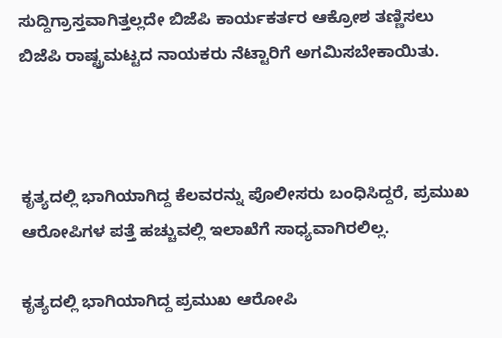ಸುದ್ದಿಗ್ರಾಸ್ತವಾಗಿತ್ತಲ್ಲದೇ ಬಿಜೆಪಿ ಕಾರ್ಯಕರ್ತರ ಆಕ್ರೋಶ ತಣ್ಣಿಸಲು ಬಿಜೆಪಿ ರಾಷ್ಟ್ರಮಟ್ಟದ ನಾಯಕರು ನೆಟ್ಟಾರಿಗೆ ಅಗಮಿಸಬೇಕಾಯಿತು.



ಕೃತ್ಯದಲ್ಲಿ ಭಾಗಿಯಾಗಿದ್ದ ಕೆಲವರನ್ನು ಪೊಲೀಸರು ಬಂಧಿಸಿದ್ದರೆ, ಪ್ರಮುಖ ಆರೋಪಿಗಳ ಪತ್ತೆ ಹಚ್ಚುವಲ್ಲಿ ಇಲಾಖೆಗೆ ಸಾಧ್ಯವಾಗಿರಲಿಲ್ಲ.

ಕೃತ್ಯದಲ್ಲಿ ಭಾಗಿಯಾಗಿದ್ದ ಪ್ರಮುಖ ಆರೋಪಿ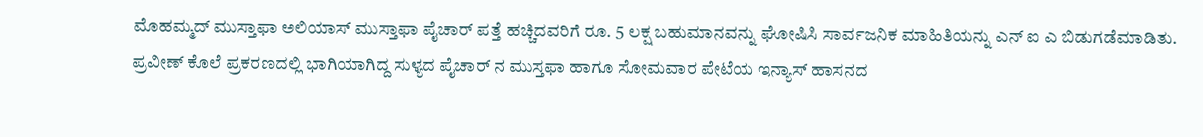ಮೊಹಮ್ಮದ್ ಮುಸ್ತಾಫಾ ಅಲಿಯಾಸ್ ಮುಸ್ತಾಫಾ ಪೈಚಾರ್ ಪತ್ತೆ ಹಚ್ಚಿದವರಿಗೆ ರೂ. 5 ಲಕ್ಷ ಬಹುಮಾನವನ್ನು ಘೋಷಿಸಿ ಸಾರ್ವಜನಿಕ ಮಾಹಿತಿಯನ್ನು ಎನ್ ಐ ಎ ಬಿಡುಗಡೆಮಾಡಿತು.
ಪ್ರವೀಣ್ ಕೊಲೆ ಪ್ರಕರಣದಲ್ಲಿ ಭಾಗಿಯಾಗಿದ್ದ ಸುಳ್ಯದ ಪೈಚಾರ್ ನ ಮುಸ್ತಫಾ ಹಾಗೂ ಸೋಮವಾರ ಪೇಟೆಯ ಇನ್ಯಾಸ್ ಹಾಸನದ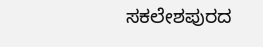ಸಕಲೇಶಪುರದ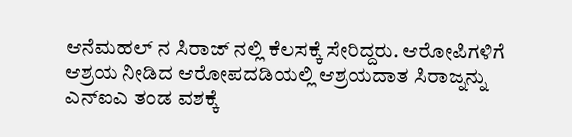ಆನೆಮಹಲ್ ನ ಸಿರಾಜ್ ನಲ್ಲಿ ಕೆಲಸಕ್ಕೆ ಸೇರಿದ್ದರು. ಆರೋಪಿಗಳಿಗೆ ಆಶ್ರಯ ನೀಡಿದ ಆರೋಪದಡಿಯಲ್ಲಿ ಆಶ್ರಯದಾತ ಸಿರಾಜ್ನನ್ನು ಎನ್ಐಎ ತಂಡ ವಶಕ್ಕೆ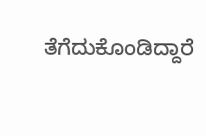ತೆಗೆದುಕೊಂಡಿದ್ದಾರೆ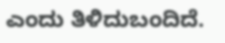ಎಂದು ತಿಳಿದುಬಂದಿದೆ.